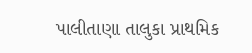પાલીતાણા તાલુકા પ્રાથમિક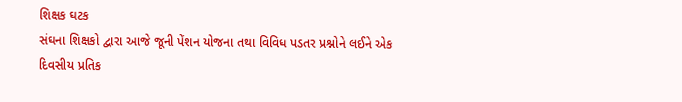શિક્ષક ઘટક
સંઘના શિક્ષકો દ્વારા આજે જૂની પેંશન યોજના તથા વિવિધ પડતર પ્રશ્નોને લઈને એક
દિવસીય પ્રતિક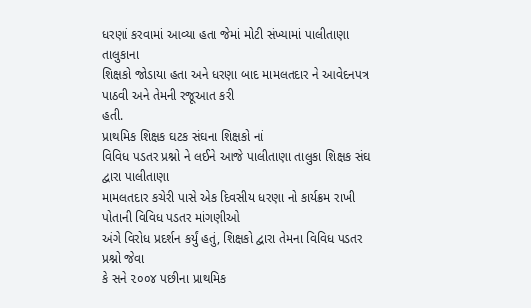ધરણાં કરવામાં આવ્યા હતા જેમાં મોટી સંખ્યામાં પાલીતાણા તાલુકાના
શિક્ષકો જોડાયા હતા અને ધરણા બાદ મામલતદાર ને આવેદનપત્ર પાઠવી અને તેમની રજૂઆત કરી
હતી.
પ્રાથમિક શિક્ષક ઘટક સંઘના શિક્ષકો નાં
વિવિધ પડતર પ્રશ્નો ને લઈને આજે પાલીતાણા તાલુકા શિક્ષક સંઘ દ્વારા પાલીતાણા
મામલતદાર કચેરી પાસે એક દિવસીય ધરણા નો કાર્યક્રમ રાખી પોતાની વિવિધ પડતર માંગણીઓ
અંગે વિરોધ પ્રદર્શન કર્યું હતું, શિક્ષકો દ્વારા તેમના વિવિધ પડતર પ્રશ્નો જેવા
કે સને ૨૦૦૪ પછીના પ્રાથમિક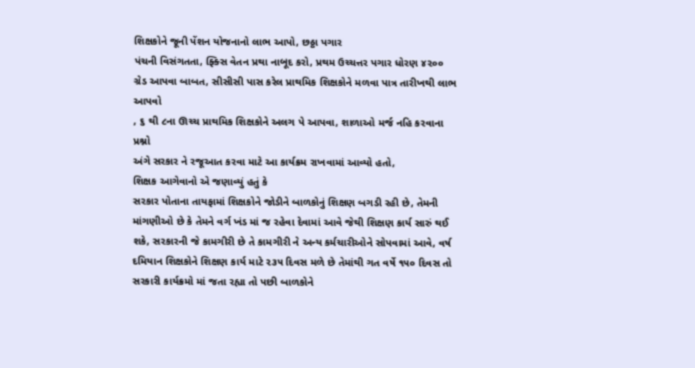શિક્ષકોને જૂની પેંશન યોજનાનો લાભ આપો, છઠ્ઠા પગાર
પંચની વિસંગતતા, ફ્ક્સિ વેતન પ્રથા નાબૂદ કરો, પ્રથમ ઉચ્ચત્તર પગાર ધોરણ ૪૨૦૦
ગ્રેડ આપવા બાબત, સીસીસી પાસ કરેલ પ્રાથમિક શિક્ષકોને મળવા પાત્ર તારીખથી લાભ આપવો
, ૬ થી ૮ના ઊચ્ચ પ્રાથમિક શિક્ષકોને અલગ પે આપવા, શાળાઓ મર્જ નહિ કરવાના પ્રશ્નો
અંગે સરકાર ને રજૂઆત કરવા માટે આ કાર્યક્રમ રાખવામાં આવ્યો હતો,
શિક્ષક આગેવાનો એ જણાવ્યું હતું કે
સરકાર પોતાના તાયફામાં શિક્ષકોને જોડીને બાળકોનું શિક્ષણ બગડી રહી છે, તેમની
માંગણીઓ છે કે તેમને વર્ગ ખંડ માં જ રહેવા દેવામાં આવે જેથી શિક્ષણ કાર્ય સારું થઈ
શકે, સરકારની જે કામગીરી છે તે કામગીરી ને અન્ય કર્મચારીઓને સોપવામાં આવે, વર્ષ
દમિયાન શિક્ષકોને શિક્ષણ કાર્ય માટે ૨૩૫ દિવસ મળે છે તેમાંથી ગત વર્ષે ૧૫૦ દિવસ તો
સરકારી કાર્યક્રમો માં જતા રહ્યા તો પછી બાળકોને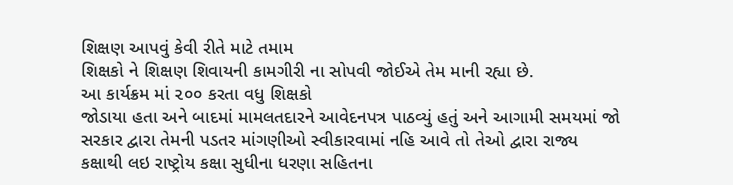શિક્ષણ આપવું કેવી રીતે માટે તમામ
શિક્ષકો ને શિક્ષણ શિવાયની કામગીરી ના સોપવી જોઈએ તેમ માની રહ્યા છે.
આ કાર્યક્રમ માં ૨૦૦ કરતા વધુ શિક્ષકો
જોડાયા હતા અને બાદમાં મામલતદારને આવેદનપત્ર પાઠવ્યું હતું અને આગામી સમયમાં જો
સરકાર દ્વારા તેમની પડતર માંગણીઓ સ્વીકારવામાં નહિ આવે તો તેઓ દ્વારા રાજ્ય
કક્ષાથી લઇ રાષ્ટ્રોય કક્ષા સુધીના ધરણા સહિતના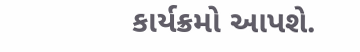કાર્યક્રમો આપશે.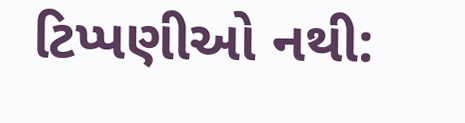ટિપ્પણીઓ નથી: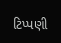ટિપ્પણી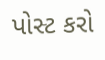પોસ્ટ કરો